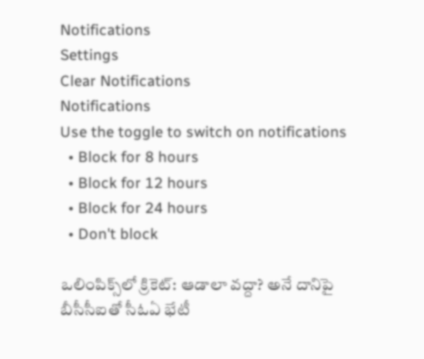Notifications
Settings
Clear Notifications
Notifications
Use the toggle to switch on notifications
  • Block for 8 hours
  • Block for 12 hours
  • Block for 24 hours
  • Don't block

ఒలింపిక్స్‌లో క్రికెట్‌: ఆడాలా వద్దా? అనే దానిపై బీసీసీఐతో సీఓఏ భేటీ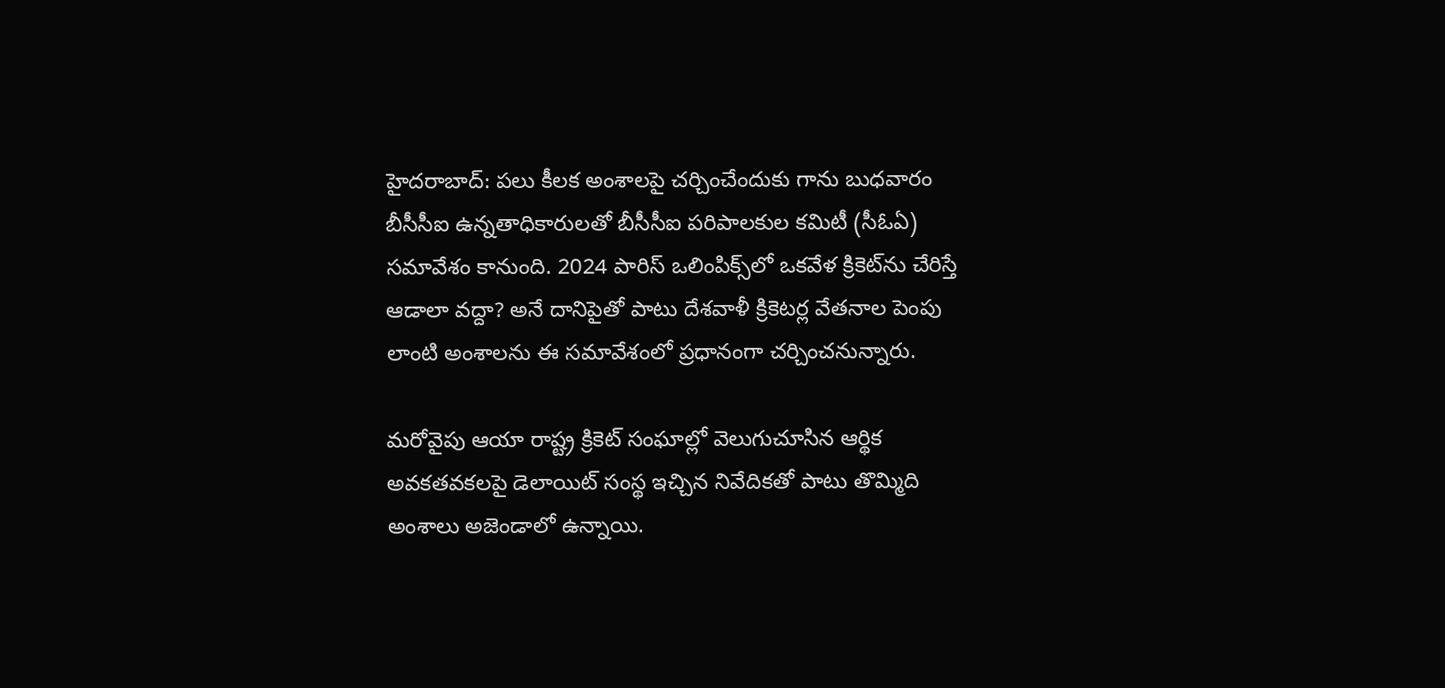హైదరాబాద్: పలు కీలక అంశాలపై చర్చించేందుకు గాను బుధవారం బీసీసీఐ ఉన్నతాధికారులతో బీసీసీఐ పరిపాలకుల కమిటీ (సీఓఏ) సమావేశం కానుంది. 2024 పారిస్‌ ఒలింపిక్స్‌లో ఒకవేళ క్రికెట్‌ను చేరిస్తే ఆడాలా వద్దా? అనే దానిపైతో పాటు దేశవాళీ క్రికెటర్ల వేతనాల పెంపు లాంటి అంశాలను ఈ సమావేశంలో ప్రధానంగా చర్చించనున్నారు.

మరోవైపు ఆయా రాష్ట్ర క్రికెట్‌ సంఘాల్లో వెలుగుచూసిన ఆర్థిక అవకతవకలపై డెలాయిట్‌ సంస్థ ఇచ్చిన నివేదికతో పాటు తొమ్మిది అంశాలు అజెండాలో ఉన్నాయి.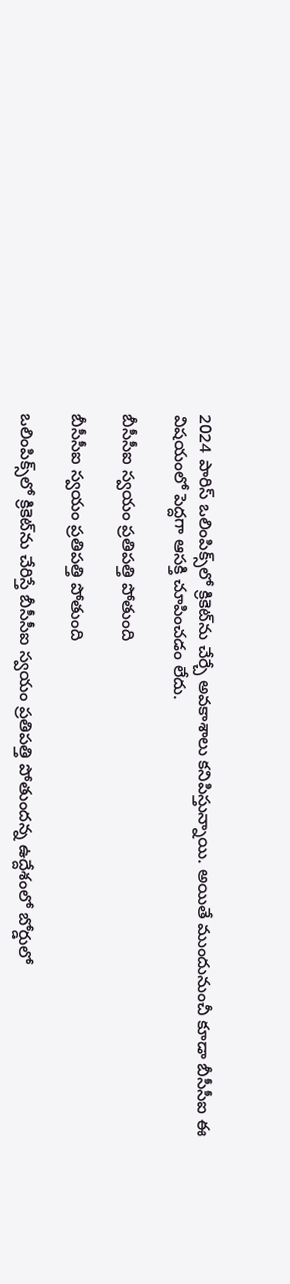2024 పారిస్‌ ఒలింపిక్స్‌లో క్రికెట్‌ను చేర్చే అవకాశాలు కనిపిస్తున్నాయి. అయితే ముందునుంచీ కూడా బీసీసీఐ ఈ విషయంలో పెద్దగా ఆసక్తి చూపించడం లేదు.

బీసీసీఐ స్వయం ప్రతిపత్తి పోతుంది

బీసీసీఐ స్వయం ప్రతిపత్తి పోతుంది

ఒలింపిక్స్‌లో క్రికెట్‌ను చేరిస్తే బీసీసీఐ స్వయం ప్రతిపత్తి పోతుందన్న ఉద్దేశంలో బోర్డులో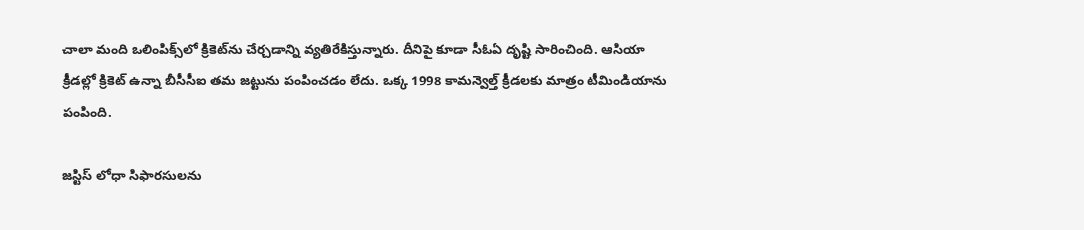చాలా మంది ఒలింపిక్స్‌లో క్రికెట్‌‌ను చేర్చడాన్ని వ్యతిరేకిస్తున్నారు. దీనిపై కూడా సీఓఏ దృష్టి సారించింది. ఆసియా క్రీడల్లో క్రికెట్‌ ఉన్నా బీసీసీఐ తమ జట్టును పంపించడం లేదు. ఒక్క 1998 కామన్వెల్త్‌ క్రీడలకు మాత్రం టీమిండియాను పంపింది.

జస్టిస్ లోధా సిఫారసులను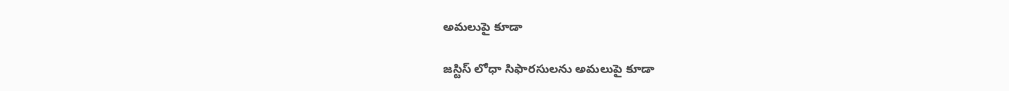అమలుపై కూడా

జస్టిస్ లోధా సిఫారసులను అమలుపై కూడా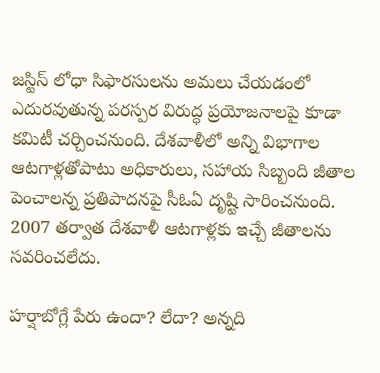జస్టిస్ లోధా సిఫారసులను అమలు చేయడంలో ఎదురవుతున్న పరస్పర విరుద్ధ ప్రయోజనాలపై కూడా కమిటీ చర్చించనుంది. దేశవాళీలో అన్ని విభాగాల ఆటగాళ్లతోపాటు అధికారులు, సహాయ సిబ్బంది జీతాల పెంచాలన్న ప్రతిపాదనపై సీఓఏ దృష్టి సారించనుంది. 2007 తర్వాత దేశవాళీ ఆటగాళ్లకు ఇచ్చే జీతాలను సవరించలేదు.

హర్షాబోగ్లే పేరు ఉందా? లేదా? అన్నది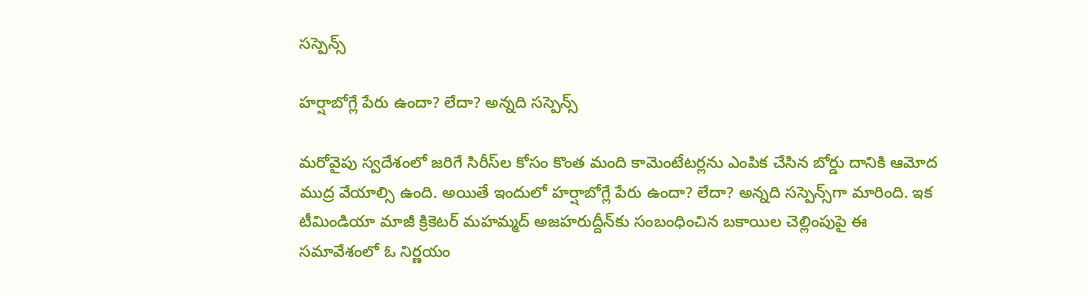సస్పెన్స్‌

హర్షాబోగ్లే పేరు ఉందా? లేదా? అన్నది సస్పెన్స్‌

మరోవైపు స్వదేశంలో జరిగే సిరీస్‌ల కోసం కొంత మంది కామెంటేటర్లను ఎంపిక చేసిన బోర్డు దానికి ఆమోద ముద్ర వేయాల్సి ఉంది. అయితే ఇందులో హర్షాబోగ్లే పేరు ఉందా? లేదా? అన్నది సస్పెన్స్‌గా మారింది. ఇక టీమిండియా మాజీ క్రికెటర్ మహమ్మద్ అజహరుద్దీన్‌కు సంబంధించిన బకాయిల చెల్లింపుపై ఈ సమావేశంలో ఓ నిర్ణయం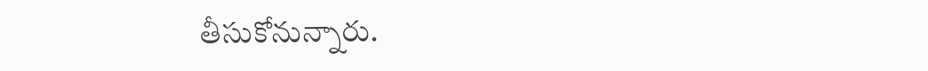తీసుకోనున్నారు.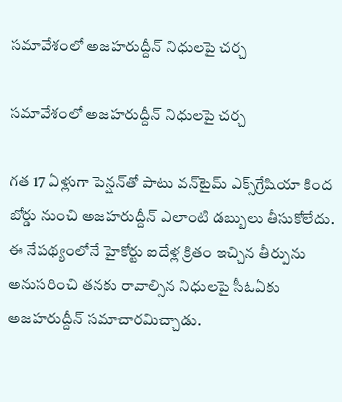సమావేశంలో అజహరుద్దీన్ నిధులపై చర్చ

సమావేశంలో అజహరుద్దీన్ నిధులపై చర్చ

గత 17 ఏళ్లుగా పెన్షన్‌తో పాటు వన్‌టైమ్ ఎక్స్‌గ్రేషియా కింద బోర్డు నుంచి అజహరుద్దీన్‌ ఎలాంటి డబ్బులు తీసుకోలేదు. ఈ నేపథ్యంలోనే హైకోర్టు ఐదేళ్ల క్రితం ఇచ్చిన తీర్పును అనుసరించి తనకు రావాల్సిన నిధులపై సీఓఏకు అజహరుద్దీన్‌ సమాచారమిచ్చాడు.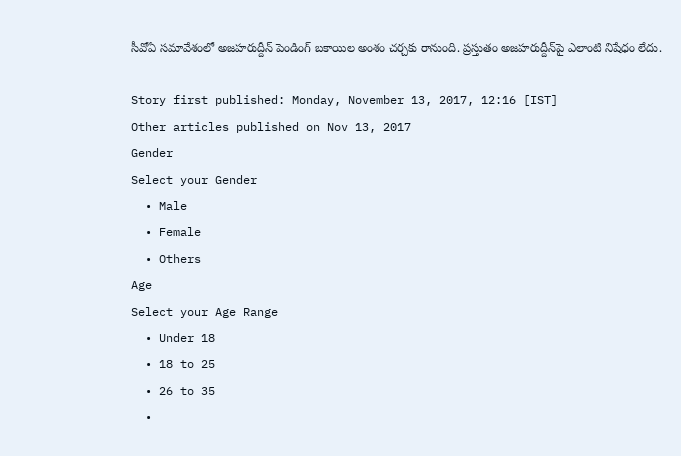సీవోఏ సమావేశంలో అజహరుద్దీన్‌ పెండింగ్ బకాయిల అంశం చర్చకు రానుంది. ప్రస్తుతం అజహరుద్దీన్‌‌పై ఎలాంటి నిషేధం లేదు.

Story first published: Monday, November 13, 2017, 12:16 [IST]
Other articles published on Nov 13, 2017
Gender
Select your Gender
  • Male
  • Female
  • Others
Age
Select your Age Range
  • Under 18
  • 18 to 25
  • 26 to 35
  •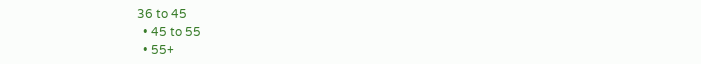36 to 45
  • 45 to 55
  • 55+